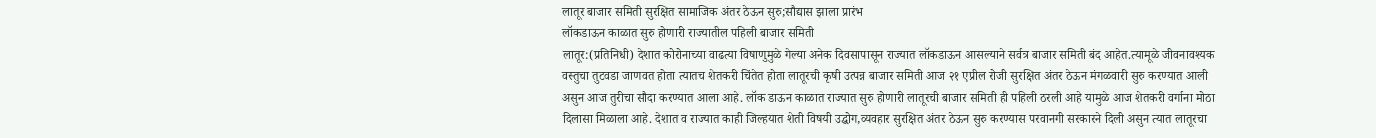लातूर बाजार समिती सुरक्षित सामाजिक अंतर ठेऊन सुरु;सौद्यास झाला प्रारंभ
लॉकडाऊन काळात सुरु होणारी राज्यातील पहिली बाजार समिती
लातूर:(प्रतिनिधी) देशात कोरोनाच्या वाढत्या विषाणुमुळे गेल्या अनेक दिवसापासून राज्यात लॉकडाऊन आसल्याने सर्वत्र बाजार समिती बंद आहेत.त्यामूळे जीवनावश्यक वस्तुचा तुटवडा जाणवत होता त्यातच शेतकरी चिंतेत होता लातूरची कृषी उत्पन्न बाजार समिती आज २१ एप्रील रोजी सुरक्षित अंतर ठेऊन मंगळवारी सुरु करण्यात आली असुन आज तुरीचा सौदा करण्यात आला आहे. लॉक डाऊन काळात राज्यात सुरु होणारी लातूरची बाजार समिती ही पहिली ठरली आहे यामुळे आज शेतकरी वर्गाना मोठा दिलासा मिळाला आहे. देशात व राज्यात काही जिल्हयात शेती विषयी उद्घोग,व्यवहार सुरक्षित अंतर ठेऊन सुरु करण्यास परवानगी सरकारने दिली असुन त्यात लातूरचा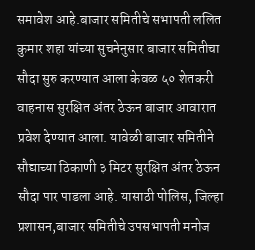समावेश आहे.बाजार समितीचे सभापती ललित कुमार शहा यांच्या सुचनेनुसार बाजार समितीचा सौदा सुरु करण्यात आला केवळ ५० शेतकरी वाहनास सुरक्षित अंतर ठेऊन बाजार आवारात प्रवेश देण्यात आला. यावेळी बाजार समितीने सौद्याच्या ठिकाणी ३ मिटर सुरक्षित अंतर ठेऊन सौदा पार पाडला आहे. यासाठी पोलिस, जिल्हा प्रशासन,बाजार समितीचे उपसभापती मनोज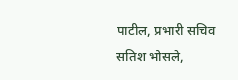पाटील, प्रभारी सचिव सतिश भोसले,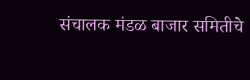संचालक मंडळ बाजार समितीचे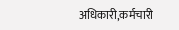अधिकारी,कर्मचारी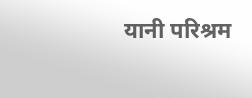यानी परिश्रम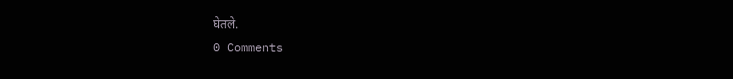घेतले.
0 Comments